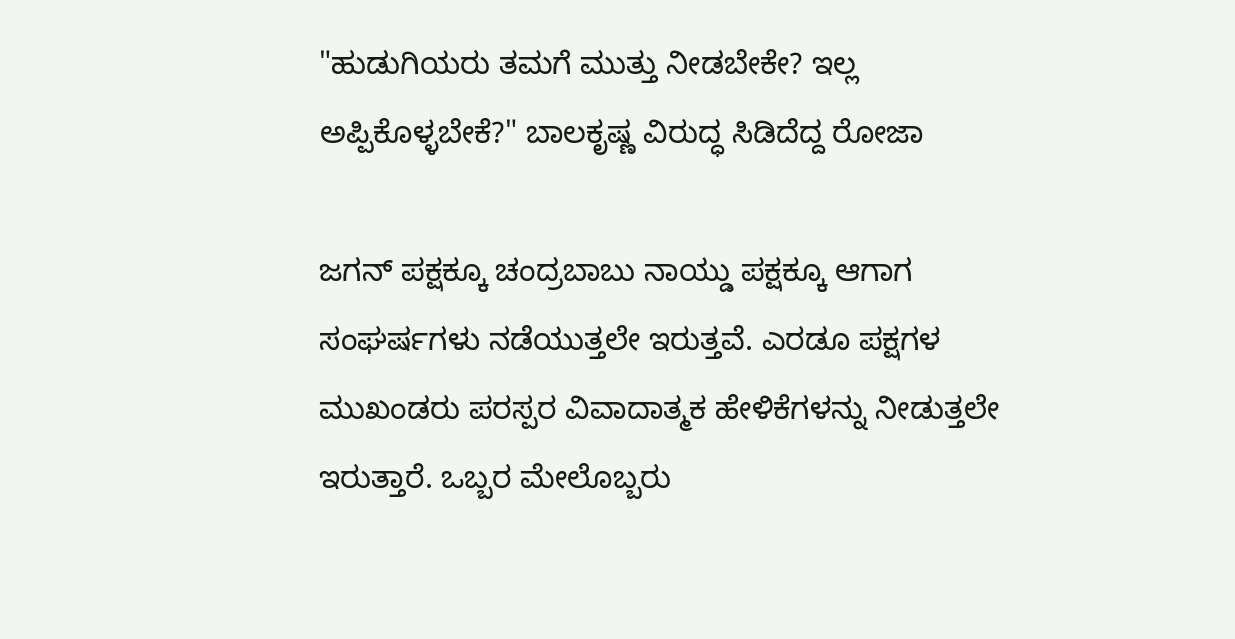"ಹುಡುಗಿಯರು ತಮಗೆ ಮುತ್ತು ನೀಡಬೇಕೇ? ಇಲ್ಲ ಅಪ್ಪಿಕೊಳ್ಳಬೇಕೆ?" ಬಾಲಕೃಷ್ಣ ವಿರುದ್ಧ ಸಿಡಿದೆದ್ದ ರೋಜಾ

ಜಗನ್ ಪಕ್ಷಕ್ಕೂ ಚಂದ್ರಬಾಬು ನಾಯ್ಡು ಪಕ್ಷಕ್ಕೂ ಆಗಾಗ ಸಂಘರ್ಷಗಳು ನಡೆಯುತ್ತಲೇ ಇರುತ್ತವೆ. ಎರಡೂ ಪಕ್ಷಗಳ ಮುಖಂಡರು ಪರಸ್ಪರ ವಿವಾದಾತ್ಮಕ ಹೇಳಿಕೆಗಳನ್ನು ನೀಡುತ್ತಲೇ ಇರುತ್ತಾರೆ. ಒಬ್ಬರ ಮೇಲೊಬ್ಬರು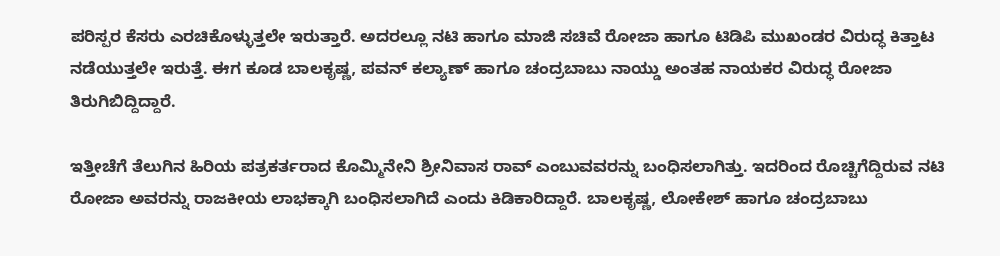ಪರಿಸ್ಪರ ಕೆಸರು ಎರಚಿಕೊಳ್ಳುತ್ತಲೇ ಇರುತ್ತಾರೆ. ಅದರಲ್ಲೂ ನಟಿ ಹಾಗೂ ಮಾಜಿ ಸಚಿವೆ ರೋಜಾ ಹಾಗೂ ಟಿಡಿಪಿ ಮುಖಂಡರ ವಿರುದ್ಧ ಕಿತ್ತಾಟ ನಡೆಯುತ್ತಲೇ ಇರುತ್ತೆ. ಈಗ ಕೂಡ ಬಾಲಕೃಷ್ಣ, ಪವನ್ ಕಲ್ಯಾಣ್ ಹಾಗೂ ಚಂದ್ರಬಾಬು ನಾಯ್ಡು ಅಂತಹ ನಾಯಕರ ವಿರುದ್ಧ ರೋಜಾ ತಿರುಗಿಬಿದ್ದಿದ್ದಾರೆ.

ಇತ್ತೀಚೆಗೆ ತೆಲುಗಿನ ಹಿರಿಯ ಪತ್ರಕರ್ತರಾದ ಕೊಮ್ಮಿನೇನಿ ಶ್ರೀನಿವಾಸ ರಾವ್ ಎಂಬುವವರನ್ನು ಬಂಧಿಸಲಾಗಿತ್ತು. ಇದರಿಂದ ರೊಚ್ಚಿಗೆದ್ದಿರುವ ನಟಿ ರೋಜಾ ಅವರನ್ನು ರಾಜಕೀಯ ಲಾಭಕ್ಕಾಗಿ ಬಂಧಿಸಲಾಗಿದೆ ಎಂದು ಕಿಡಿಕಾರಿದ್ದಾರೆ. ಬಾಲಕೃಷ್ಣ, ಲೋಕೇಶ್ ಹಾಗೂ ಚಂದ್ರಬಾಬು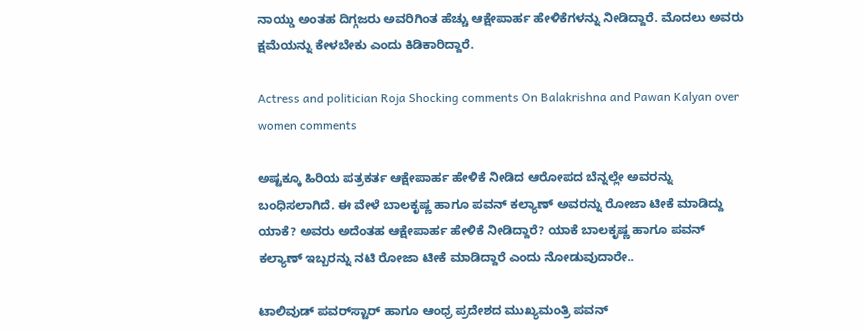ನಾಯ್ಡು ಅಂತಹ ದಿಗ್ಗಜರು ಅವರಿಗಿಂತ ಹೆಚ್ಚು ಆಕ್ಷೇಪಾರ್ಹ ಹೇಳಿಕೆಗಳನ್ನು ನೀಡಿದ್ದಾರೆ. ಮೊದಲು ಅವರು ಕ್ಷಮೆಯನ್ನು ಕೇಳಬೇಕು ಎಂದು ಕಿಡಿಕಾರಿದ್ದಾರೆ.

Actress and politician Roja Shocking comments On Balakrishna and Pawan Kalyan over women comments

ಅಷ್ಟಕ್ಕೂ ಹಿರಿಯ ಪತ್ರಕರ್ತ ಆಕ್ಷೇಪಾರ್ಹ ಹೇಳಿಕೆ ನೀಡಿದ ಆರೋಪದ ಬೆನ್ನಲ್ಲೇ ಅವರನ್ನು ಬಂಧಿಸಲಾಗಿದೆ. ಈ ವೇಳೆ ಬಾಲಕೃಷ್ಣ ಹಾಗೂ ಪವನ್‌ ಕಲ್ಯಾಣ್ ಅವರನ್ನು ರೋಜಾ ಟೀಕೆ ಮಾಡಿದ್ದು ಯಾಕೆ? ಅವರು ಅದೆಂತಹ ಆಕ್ಷೇಪಾರ್ಹ ಹೇಳಿಕೆ ನೀಡಿದ್ದಾರೆ? ಯಾಕೆ ಬಾಲಕೃಷ್ಣ ಹಾಗೂ ಪವನ್ ಕಲ್ಯಾಣ್ ಇಬ್ಬರನ್ನು ನಟಿ ರೋಜಾ ಟೀಕೆ ಮಾಡಿದ್ದಾರೆ ಎಂದು ನೋಡುವುದಾರೇ..

ಟಾಲಿವುಡ್ ಪವರ್‌ಸ್ಟಾರ್ ಹಾಗೂ ಆಂಧ್ರ ಪ್ರದೇಶದ ಮುಖ್ಯಮಂತ್ರಿ ಪವನ್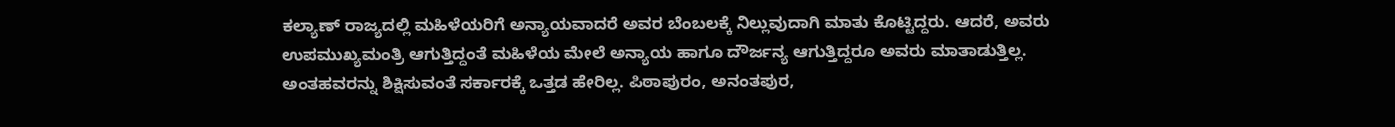ಕಲ್ಯಾಣ್ ರಾಜ್ಯದಲ್ಲಿ ಮಹಿಳೆಯರಿಗೆ ಅನ್ಯಾಯವಾದರೆ ಅವರ ಬೆಂಬಲಕ್ಕೆ ನಿಲ್ಲುವುದಾಗಿ ಮಾತು ಕೊಟ್ಟಿದ್ದರು. ಆದರೆ, ಅವರು ಉಪಮುಖ್ಯಮಂತ್ರಿ ಆಗುತ್ತಿದ್ದಂತೆ ಮಹಿಳೆಯ ಮೇಲೆ ಅನ್ಯಾಯ ಹಾಗೂ ದೌರ್ಜನ್ಯ ಆಗುತ್ತಿದ್ದರೂ ಅವರು ಮಾತಾಡುತ್ತಿಲ್ಲ. ಅಂತಹವರನ್ನು ಶಿಕ್ಷಿಸುವಂತೆ ಸರ್ಕಾರಕ್ಕೆ ಒತ್ತಡ ಹೇರಿಲ್ಲ. ಪಿಠಾಪುರಂ, ಅನಂತಪುರ,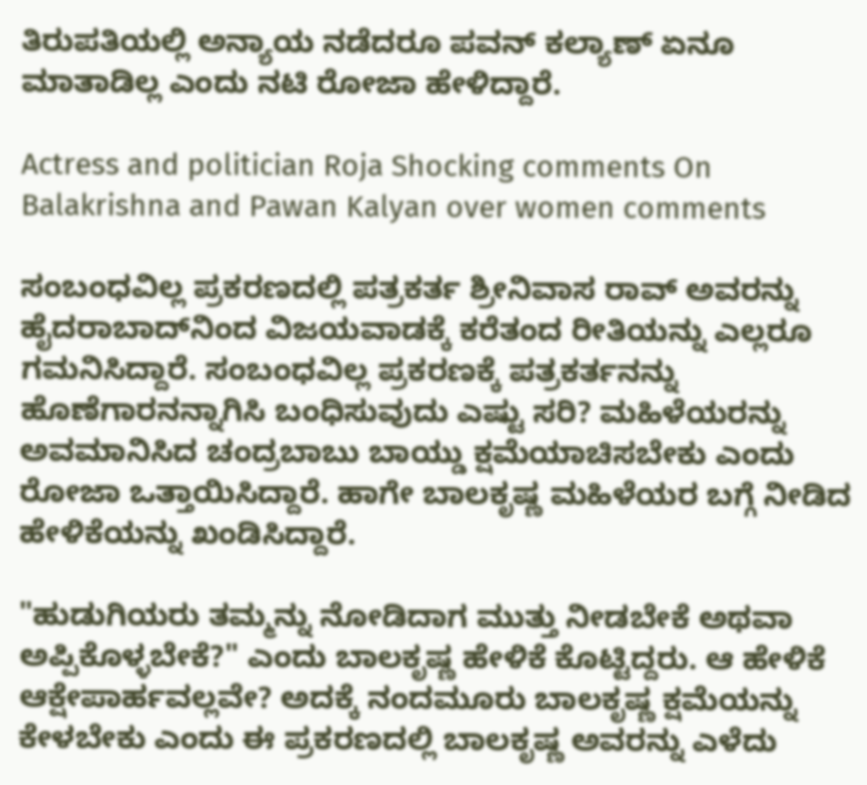ತಿರುಪತಿಯಲ್ಲಿ ಅನ್ಯಾಯ ನಡೆದರೂ ಪವನ್‌ ಕಲ್ಯಾಣ್ ಏನೂ ಮಾತಾಡಿಲ್ಲ ಎಂದು ನಟಿ ರೋಜಾ ಹೇಳಿದ್ದಾರೆ.

Actress and politician Roja Shocking comments On Balakrishna and Pawan Kalyan over women comments

ಸಂಬಂಧವಿಲ್ಲ ಪ್ರಕರಣದಲ್ಲಿ ಪತ್ರಕರ್ತ ಶ್ರೀನಿವಾಸ ರಾವ್ ಅವರನ್ನು ಹೈದರಾಬಾದ್‌ನಿಂದ ವಿಜಯವಾಡಕ್ಕೆ ಕರೆತಂದ ರೀತಿಯನ್ನು ಎಲ್ಲರೂ ಗಮನಿಸಿದ್ದಾರೆ. ಸಂಬಂಧವಿಲ್ಲ ಪ್ರಕರಣಕ್ಕೆ ಪತ್ರಕರ್ತನನ್ನು ಹೊಣೆಗಾರನನ್ನಾಗಿಸಿ ಬಂಧಿಸುವುದು ಎಷ್ಟು ಸರಿ? ಮಹಿಳೆಯರನ್ನು ಅವಮಾನಿಸಿದ ಚಂದ್ರಬಾಬು ಬಾಯ್ಡು ಕ್ಷಮೆಯಾಚಿಸಬೇಕು ಎಂದು ರೋಜಾ ಒತ್ತಾಯಿಸಿದ್ದಾರೆ. ಹಾಗೇ ಬಾಲಕೃಷ್ಣ ಮಹಿಳೆಯರ ಬಗ್ಗೆ ನೀಡಿದ ಹೇಳಿಕೆಯನ್ನು ಖಂಡಿಸಿದ್ದಾರೆ.

"ಹುಡುಗಿಯರು ತಮ್ಮನ್ನು ನೋಡಿದಾಗ ಮುತ್ತು ನೀಡಬೇಕೆ ಅಥವಾ ಅಪ್ಪಿಕೊಳ್ಳಬೇಕೆ?" ಎಂದು ಬಾಲಕೃಷ್ಣ ಹೇಳಿಕೆ ಕೊಟ್ಟಿದ್ದರು. ಆ ಹೇಳಿಕೆ ಆಕ್ಷೇಪಾರ್ಹವಲ್ಲವೇ? ಅದಕ್ಕೆ ನಂದಮೂರು ಬಾಲಕೃಷ್ಣ ಕ್ಷಮೆಯನ್ನು ಕೇಳಬೇಕು ಎಂದು ಈ ಪ್ರಕರಣದಲ್ಲಿ ಬಾಲಕೃಷ್ಣ ಅವರನ್ನು ಎಳೆದು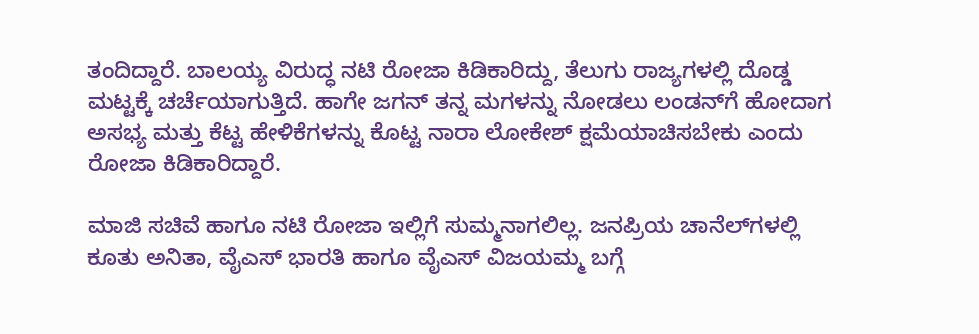ತಂದಿದ್ದಾರೆ. ಬಾಲಯ್ಯ ವಿರುದ್ಧ ನಟಿ ರೋಜಾ ಕಿಡಿಕಾರಿದ್ದು, ತೆಲುಗು ರಾಜ್ಯಗಳಲ್ಲಿ ದೊಡ್ಡ ಮಟ್ಟಕ್ಕೆ ಚರ್ಚೆಯಾಗುತ್ತಿದೆ. ಹಾಗೇ ಜಗನ್ ತನ್ನ ಮಗಳನ್ನು ನೋಡಲು ಲಂಡನ್‌ಗೆ ಹೋದಾಗ ಅಸಭ್ಯ ಮತ್ತು ಕೆಟ್ಟ ಹೇಳಿಕೆಗಳನ್ನು ಕೊಟ್ಟ ನಾರಾ ಲೋಕೇಶ್ ಕ್ಷಮೆಯಾಚಿಸಬೇಕು ಎಂದು ರೋಜಾ ಕಿಡಿಕಾರಿದ್ದಾರೆ.

ಮಾಜಿ ಸಚಿವೆ ಹಾಗೂ ನಟಿ ರೋಜಾ ಇಲ್ಲಿಗೆ ಸುಮ್ಮನಾಗಲಿಲ್ಲ. ಜನಪ್ರಿಯ ಚಾನೆಲ್‌ಗಳಲ್ಲಿ ಕೂತು ಅನಿತಾ, ವೈಎಸ್ ಭಾರತಿ ಹಾಗೂ ವೈಎಸ್ ವಿಜಯಮ್ಮ ಬಗ್ಗೆ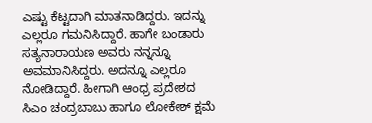ಎಷ್ಟು ಕೆಟ್ಟದಾಗಿ ಮಾತನಾಡಿದ್ದರು. ಇದನ್ನು ಎಲ್ಲರೂ ಗಮನಿಸಿದ್ದಾರೆ. ಹಾಗೇ ಬಂಡಾರು ಸತ್ಯನಾರಾಯಣ ಅವರು ನನ್ನನ್ನೂ ಅವಮಾನಿಸಿದ್ದರು. ಅದನ್ನೂ ಎಲ್ಲರೂ ನೋಡಿದ್ದಾರೆ. ಹೀಗಾಗಿ ಆಂಧ್ರ ಪ್ರದೇಶದ ಸಿಎಂ ಚಂದ್ರಬಾಬು ಹಾಗೂ ಲೋಕೇಶ್ ಕ್ಷಮೆ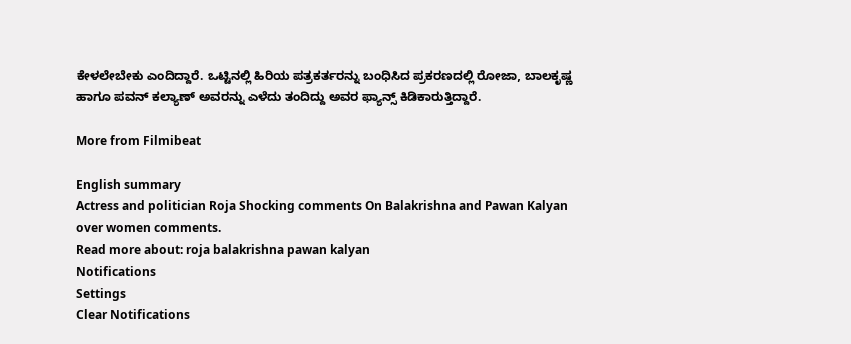ಕೇಳಲೇಬೇಕು ಎಂದಿದ್ದಾರೆ. ಒಟ್ಟಿನಲ್ಲಿ ಹಿರಿಯ ಪತ್ರಕರ್ತರನ್ನು ಬಂಧಿಸಿದ ಪ್ರಕರಣದಲ್ಲಿ ರೋಜಾ, ಬಾಲಕೃಷ್ಣ ಹಾಗೂ ಪವನ್ ಕಲ್ಯಾಣ್ ಅವರನ್ನು ಎಳೆದು ತಂದಿದ್ದು ಅವರ ಫ್ಯಾನ್ಸ್ ಕಿಡಿಕಾರುತ್ತಿದ್ದಾರೆ.

More from Filmibeat

English summary
Actress and politician Roja Shocking comments On Balakrishna and Pawan Kalyan over women comments.
Read more about: roja balakrishna pawan kalyan
Notifications
Settings
Clear Notifications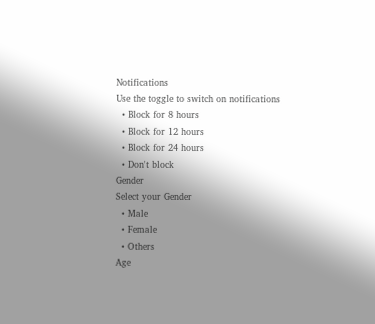Notifications
Use the toggle to switch on notifications
  • Block for 8 hours
  • Block for 12 hours
  • Block for 24 hours
  • Don't block
Gender
Select your Gender
  • Male
  • Female
  • Others
Age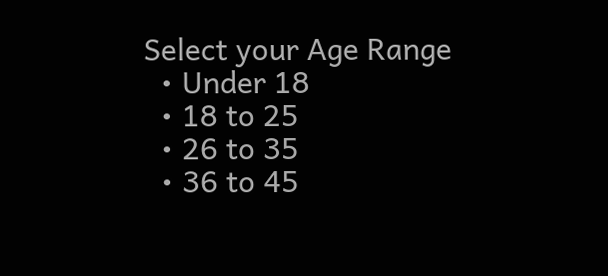Select your Age Range
  • Under 18
  • 18 to 25
  • 26 to 35
  • 36 to 45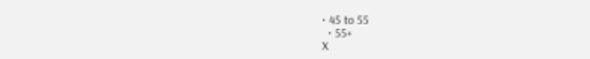• 45 to 55
  • 55+
X